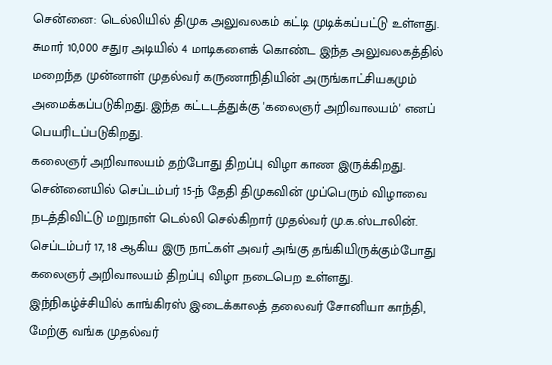சென்னை: டெல்லியில் திமுக அலுவலகம் கட்டி முடிக்கப்பட்டு உள்ளது. சுமார் 10,000 சதுர அடியில் 4 மாடிகளைக் கொண்ட இந்த அலுவலகத்தில் மறைந்த முன்னாள் முதல்வர் கருணாநிதியின் அருங்காட்சியகமும் அமைக்கப்படுகிறது. இந்த கட்டடத்துக்கு 'கலைஞர் அறிவாலயம்' எனப் பெயரிடப்படுகிறது.
கலைஞர் அறிவாலயம் தற்போது திறப்பு விழா காண இருக்கிறது. சென்னையில் செப்டம்பர் 15-ந் தேதி திமுகவின் முப்பெரும் விழாவை நடத்திவிட்டு மறுநாள் டெல்லி செல்கிறார் முதல்வர் மு.க.ஸ்டாலின். செப்டம்பர் 17, 18 ஆகிய இரு நாட்கள் அவர் அங்கு தங்கியிருக்கும்போது கலைஞர் அறிவாலயம் திறப்பு விழா நடைபெற உள்ளது.
இந்நிகழ்ச்சியில் காங்கிரஸ் இடைக்காலத் தலைவர் சோனியா காந்தி, மேற்கு வங்க முதல்வர்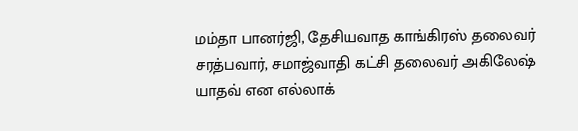மம்தா பானர்ஜி, தேசியவாத காங்கிரஸ் தலைவர் சரத்பவார், சமாஜ்வாதி கட்சி தலைவர் அகிலேஷ் யாதவ் என எல்லாக்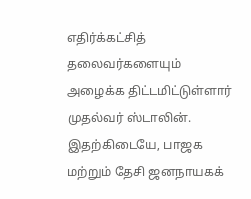எதிர்க்கட்சித் தலைவர்களையும் அழைக்க திட்டமிட்டுள்ளார் முதல்வர் ஸ்டாலின்.
இதற்கிடையே, பாஜக மற்றும் தேசி ஜனநாயகக்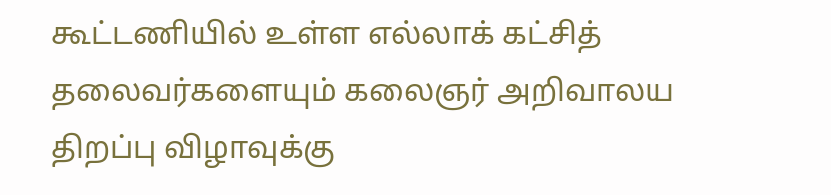கூட்டணியில் உள்ள எல்லாக் கட்சித் தலைவர்களையும் கலைஞர் அறிவாலய திறப்பு விழாவுக்கு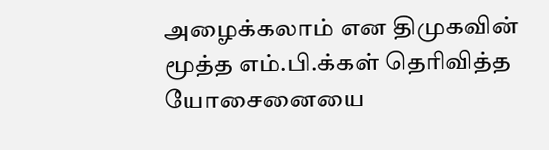அழைக்கலாம் என திமுகவின் மூத்த எம்.பி.க்கள் தெரிவித்த யோசைனையை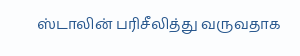ஸ்டாலின் பரிசீலித்து வருவதாக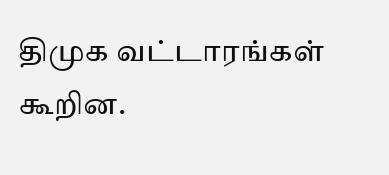திமுக வட்டாரங்கள் கூறின.